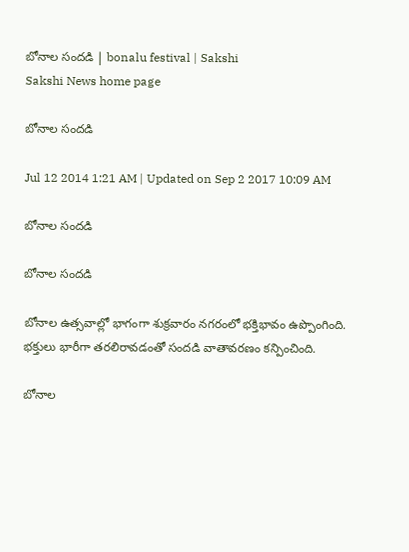బోనాల సందడి | bonalu festival | Sakshi
Sakshi News home page

బోనాల సందడి

Jul 12 2014 1:21 AM | Updated on Sep 2 2017 10:09 AM

బోనాల సందడి

బోనాల సందడి

బోనాల ఉత్సవాల్లో భాగంగా శుక్రవారం నగరంలో భక్తిభావం ఉప్పొంగింది. భక్తులు భారీగా తరలిరావడంతో సందడి వాతావరణం కన్పించింది.

బోనాల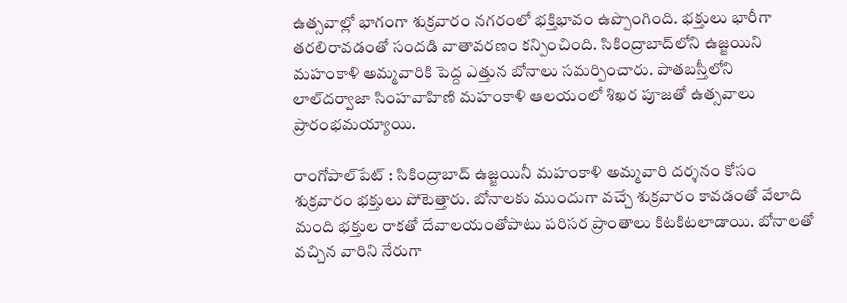ఉత్సవాల్లో భాగంగా శుక్రవారం నగరంలో భక్తిభావం ఉప్పొంగింది. భక్తులు భారీగా తరలిరావడంతో సందడి వాతావరణం కన్పించింది. సికింద్రాబాద్‌లోని ఉజ్జయిని మహంకాళి అమ్మవారికి పెద్ద ఎత్తున బోనాలు సమర్పించారు. పాతబస్తీలోని లాల్‌దర్వాజా సింహవాహిణి మహంకాళి ఆలయంలో శిఖర పూజతో ఉత్సవాలు ప్రారంభమయ్యాయి.

రాంగోపాల్‌పేట్ : సికింద్రాబాద్ ఉజ్జయినీ మహంకాళి అమ్మవారి దర్శనం కోసం శుక్రవారం భక్తులు పోటెత్తారు. బోనాలకు ముందుగా వచ్చే శుక్రవారం కావడంతో వేలాది మంది భక్తుల రాకతో దేవాలయంతోపాటు పరిసర ప్రాంతాలు కిటకిటలాడాయి. బోనాలతో వచ్చిన వారిని నేరుగా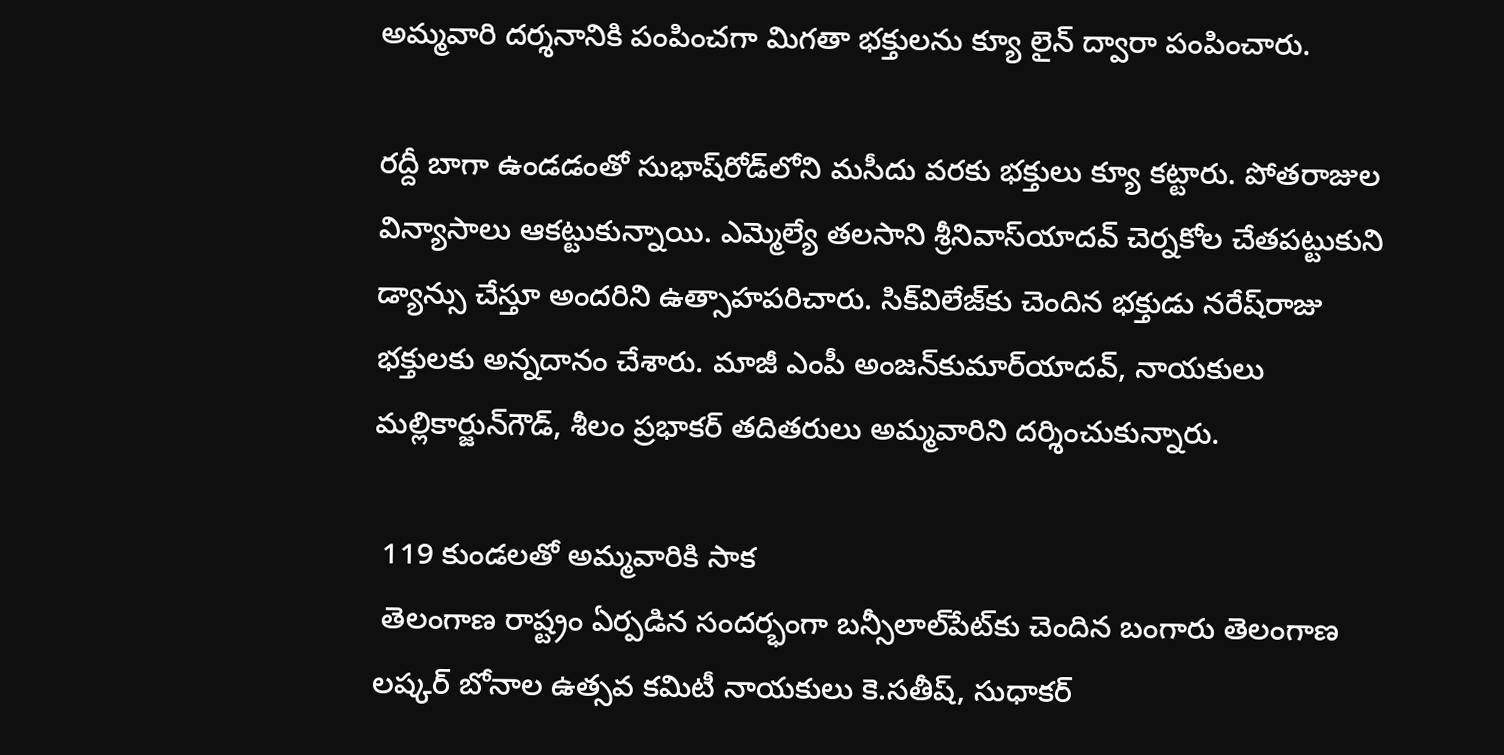అమ్మవారి దర్శనానికి పంపించగా మిగతా భక్తులను క్యూ లైన్ ద్వారా పంపించారు.

రద్దీ బాగా ఉండడంతో సుభాష్‌రోడ్‌లోని మసీదు వరకు భక్తులు క్యూ కట్టారు. పోతరాజుల విన్యాసాలు ఆకట్టుకున్నాయి. ఎమ్మెల్యే తలసాని శ్రీనివాస్‌యాదవ్ చెర్నకోల చేతపట్టుకుని డ్యాన్సు చేస్తూ అందరిని ఉత్సాహపరిచారు. సిక్‌విలేజ్‌కు చెందిన భక్తుడు నరేష్‌రాజు భక్తులకు అన్నదానం చేశారు. మాజీ ఎంపీ అంజన్‌కుమార్‌యాదవ్, నాయకులు మల్లికార్జున్‌గౌడ్, శీలం ప్రభాకర్ తదితరులు అమ్మవారిని దర్శించుకున్నారు.

 119 కుండలతో అమ్మవారికి సాక
 తెలంగాణ రాష్ట్రం ఏర్పడిన సందర్భంగా బన్సీలాల్‌పేట్‌కు చెందిన బంగారు తెలంగాణ లష్కర్ బోనాల ఉత్సవ కమిటీ నాయకులు కె.సతీష్, సుధాకర్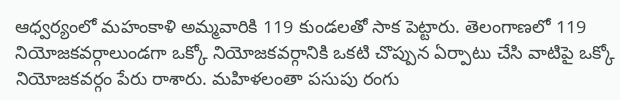ఆధ్వర్యంలో మహంకాళి అమ్మవారికి 119 కుండలతో సాక పెట్టారు. తెలంగాణలో 119 నియోజకవర్గాలుండగా ఒక్కో నియోజకవర్గానికి ఒకటి చొప్పున ఏర్పాటు చేసి వాటిపై ఒక్కో నియోజకవర్గం పేరు రాశారు. మహిళలంతా పసుపు రంగు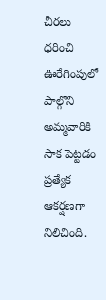చీరలు ధరించి ఊరేగింపులో పాల్గొని అమ్మవారికి సాక పెట్టడం ప్రత్యేక ఆకర్షణగా నిలిచింది.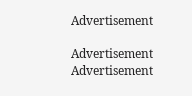Advertisement

Advertisement
Advertisement